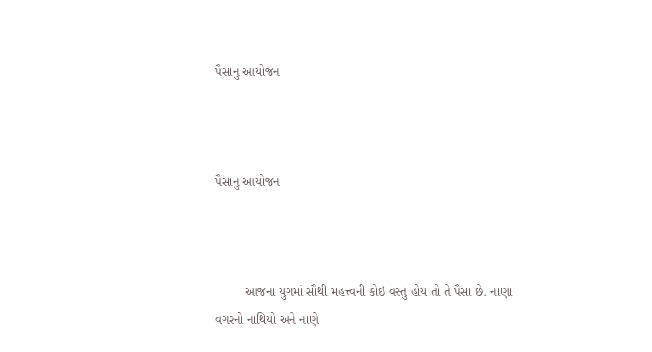પૈસાનુ આયોજન



પૈસાનુ આયોજન



        આજના યુગમાં સૌથી મહત્ત્વની કોઇ વસ્તુ હોય તો તે પૈસા છે. નાણા વગરનો નાથિયો અને નાણે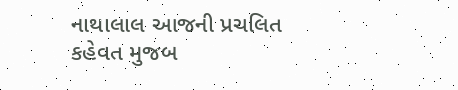નાથાલાલ આજની પ્રચલિત કહેવત મુજબ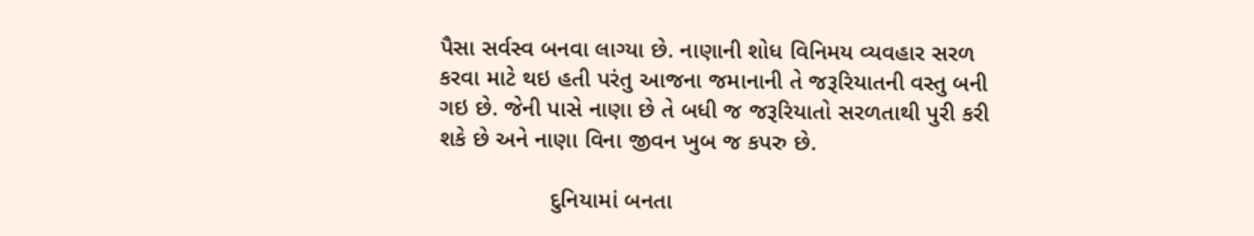પૈસા સર્વસ્વ બનવા લાગ્યા છે. નાણાની શોધ વિનિમય વ્યવહાર સરળ કરવા માટે થઇ હતી પરંતુ આજના જમાનાની તે જરૂરિયાતની વસ્તુ બની ગઇ છે. જેની પાસે નાણા છે તે બધી જ જરૂરિયાતો સરળતાથી પુરી કરી શકે છે અને નાણા વિના જીવન ખુબ જ કપરુ છે.

                 દુનિયામાં બનતા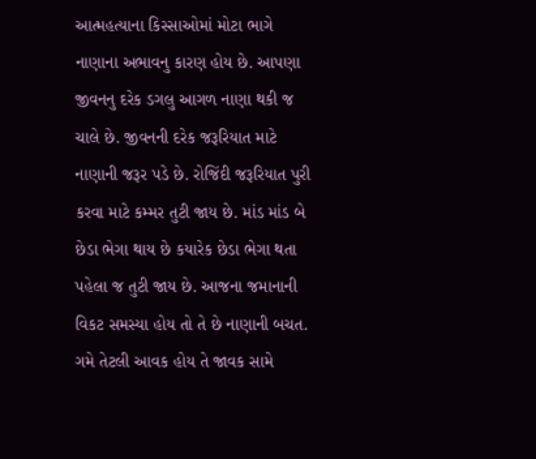આત્મહત્યાના કિસ્સાઓમાં મોટા ભાગે નાણાના અભાવનુ કારણ હોય છે. આપણા જીવનનુ દરેક ડગલુ આગળ નાણા થકી જ ચાલે છે. જીવનની દરેક જરૂરિયાત માટે નાણાની જરૂર પડે છે. રોજિંદી જરૂરિયાત પુરી કરવા માટે કમ્મર તુટી જાય છે. માંડ માંડ બે છેડા ભેગા થાય છે કયારેક છેડા ભેગા થતા પહેલા જ તુટી જાય છે. આજના જમાનાની વિકટ સમસ્યા હોય તો તે છે નાણાની બચત. ગમે તેટલી આવક હોય તે જાવક સામે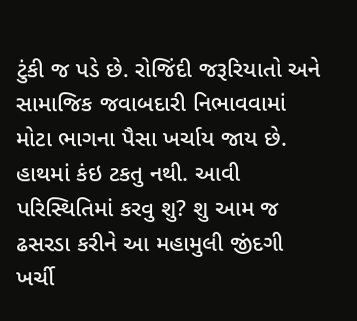ટુંકી જ પડે છે. રોજિંદી જરૂરિયાતો અને સામાજિક જવાબદારી નિભાવવામાં મોટા ભાગના પૈસા ખર્ચાય જાય છે. હાથમાં કંઇ ટકતુ નથી. આવી પરિસ્થિતિમાં કરવુ શુ? શુ આમ જ ઢસરડા કરીને આ મહામુલી જીંદગી ખર્ચી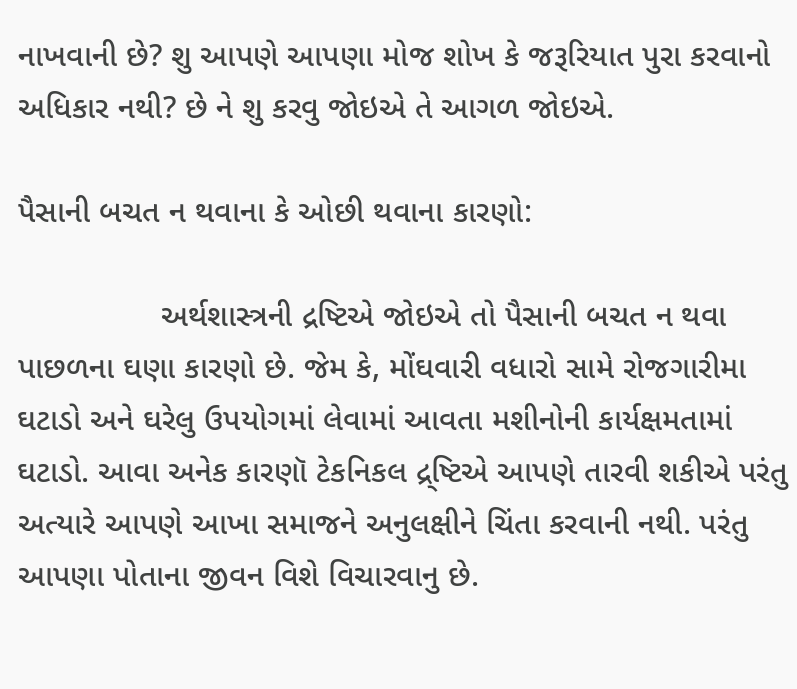નાખવાની છે? શુ આપણે આપણા મોજ શોખ કે જરૂરિયાત પુરા કરવાનો અધિકાર નથી? છે ને શુ કરવુ જોઇએ તે આગળ જોઇએ.

પૈસાની બચત ન થવાના કે ઓછી થવાના કારણો:

                અર્થશાસ્ત્રની દ્રષ્ટિએ જોઇએ તો પૈસાની બચત ન થવા પાછળના ઘણા કારણો છે. જેમ કે, મોંઘવારી વધારો સામે રોજગારીમા ઘટાડો અને ઘરેલુ ઉપયોગમાં લેવામાં આવતા મશીનોની કાર્યક્ષમતામાં ઘટાડો. આવા અનેક કારણૉ ટેકનિકલ દ્ર્ષ્ટિએ આપણે તારવી શકીએ પરંતુ અત્યારે આપણે આખા સમાજને અનુલક્ષીને ચિંતા કરવાની નથી. પરંતુ આપણા પોતાના જીવન વિશે વિચારવાનુ છે.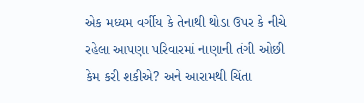એક મધ્યમ વર્ગીય કે તેનાથી થોડા ઉપર કે નીચે રહેલા આપણા પરિવારમાં નાણાની તંગી ઓછી કેમ કરી શકીએ? અને આરામથી ચિંતા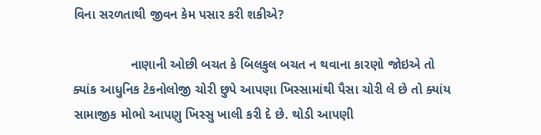વિના સરળતાથી જીવન કેમ પસાર કરી શકીએ?

                નાણાની ઓછી બચત કે બિલકુલ બચત ન થવાના કારણો જોઇએ તો ક્યાંક આધુનિક ટેકનોલોજી ચોરી છુપે આપણા ખિસ્સામાંથી પૈસા ચોરી લે છે તો ક્યાંય સામાજીક મોભો આપણુ ખિસ્સુ ખાલી કરી દે છે. થોડી આપણી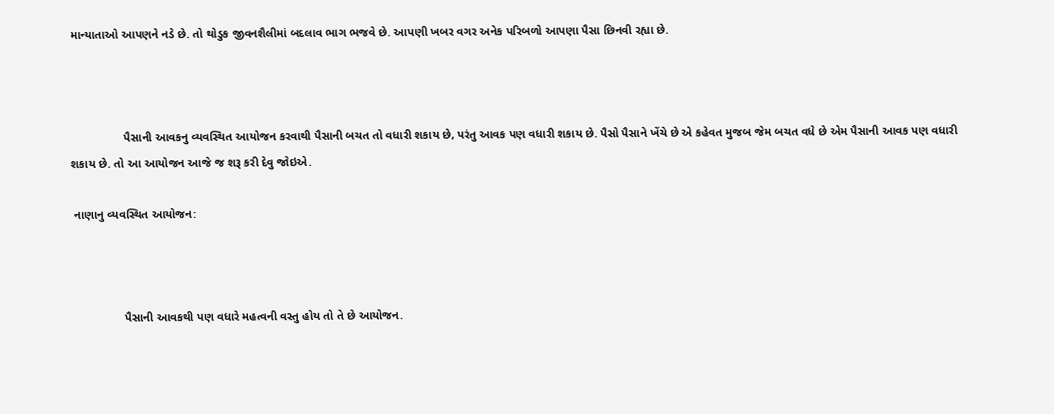માન્યાતાઓ આપણને નડે છે. તો થોડુક જીવનશૈલીમાં બદલાવ ભાગ ભજવે છે. આપણી ખબર વગર અનેક પરિબળો આપણા પૈસા છિનવી રહ્યા છે.



                પૈસાની આવકનુ વ્યવસ્થિત આયોજન કરવાથી પૈસાની બચત તો વધારી શકાય છે, પરંતુ આવક પણ વધારી શકાય છે. પૈસો પૈસાને ખેંચે છે એ કહેવત મુજબ જેમ બચત વધે છે એમ પૈસાની આવક પણ વધારી શકાય છે. તો આ આયોજન આજે જ શરૂ કરી દેવુ જોઇએ.

 નાણાનુ વ્યવસ્થિત આયોજન:



                પૈસાની આવકથી પણ વધારે મહત્વની વસ્તુ હોય તો તે છે આયોજન.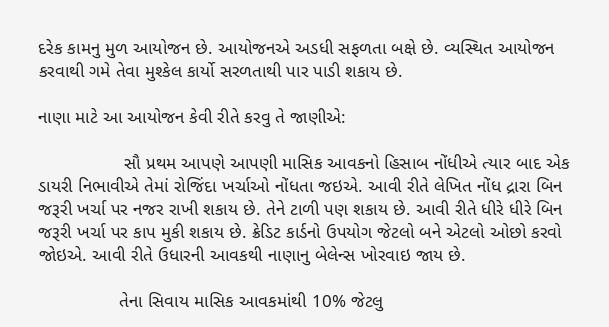દરેક કામનુ મુળ આયોજન છે. આયોજનએ અડધી સફળતા બક્ષે છે. વ્યસ્થિત આયોજન કરવાથી ગમે તેવા મુશ્કેલ કાર્યો સરળતાથી પાર પાડી શકાય છે.

નાણા માટે આ આયોજન કેવી રીતે કરવુ તે જાણીએ:

                 સૌ પ્રથમ આપણે આપણી માસિક આવકનો હિસાબ નોંધીએ ત્યાર બાદ એક ડાયરી નિભાવીએ તેમાં રોજિંદા ખર્ચાઓ નોંધતા જઇએ. આવી રીતે લેખિત નોંધ દ્રારા બિન જરૂરી ખર્ચા પર નજર રાખી શકાય છે. તેને ટાળી પણ શકાય છે. આવી રીતે ધીરે ધીરે બિન જરૂરી ખર્ચા પર કાપ મુકી શકાય છે. ક્રેડિટ કાર્ડનો ઉપયોગ જેટલો બને એટલો ઓછો કરવો જોઇએ. આવી રીતે ઉધારની આવકથી નાણાનુ બેલેન્સ ખોરવાઇ જાય છે.

                તેના સિવાય માસિક આવકમાંથી 10% જેટલુ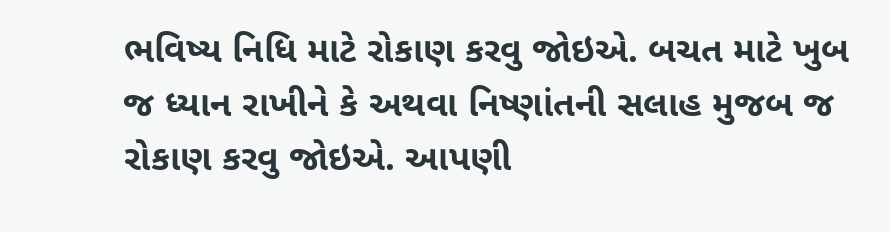ભવિષ્ય નિધિ માટે રોકાણ કરવુ જોઇએ. બચત માટે ખુબ જ ધ્યાન રાખીને કે અથવા નિષ્ણાંતની સલાહ મુજબ જ રોકાણ કરવુ જોઇએ. આપણી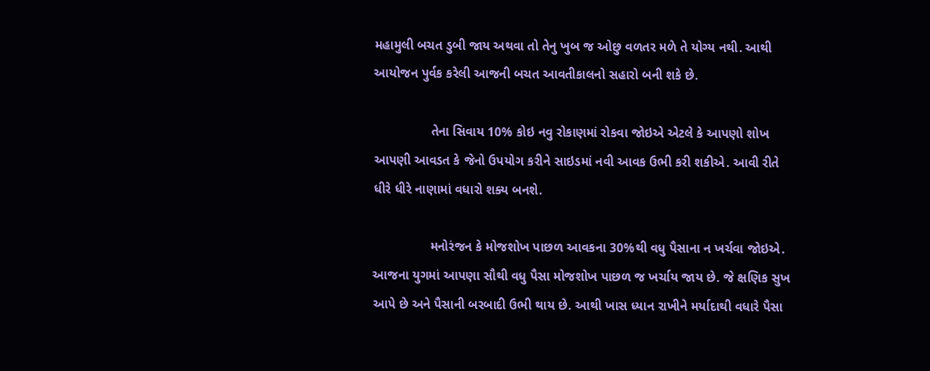મહામુલી બચત ડુબી જાય અથવા તો તેનુ ખુબ જ ઓછુ વળતર મળે તે યોગ્ય નથી. આથી આયોજન પુર્વક કરેલી આજની બચત આવતીકાલનો સહારો બની શકે છે.

                તેના સિવાય 10% કોઇ નવુ રોકાણમાં રોકવા જોઇએ એટલે કે આપણો શોખ આપણી આવડત કે જેનો ઉપયોગ કરીને સાઇડમાં નવી આવક ઉભી કરી શકીએ. આવી રીતે ધીરે ધીરે નાણામાં વધારો શક્ય બનશે.

                મનોરંજન કે મોજશોખ પાછળ આવકના 30%થી વધુ પૈસાના ન ખર્ચવા જોઇએ. આજના યુગમાં આપણા સૌથી વધુ પૈસા મોજશોખ પાછળ જ ખર્ચાય જાય છે. જે ક્ષણિક સુખ આપે છે અને પૈસાની બરબાદી ઉભી થાય છે. આથી ખાસ ધ્યાન રાખીને મર્યાદાથી વધારે પૈસા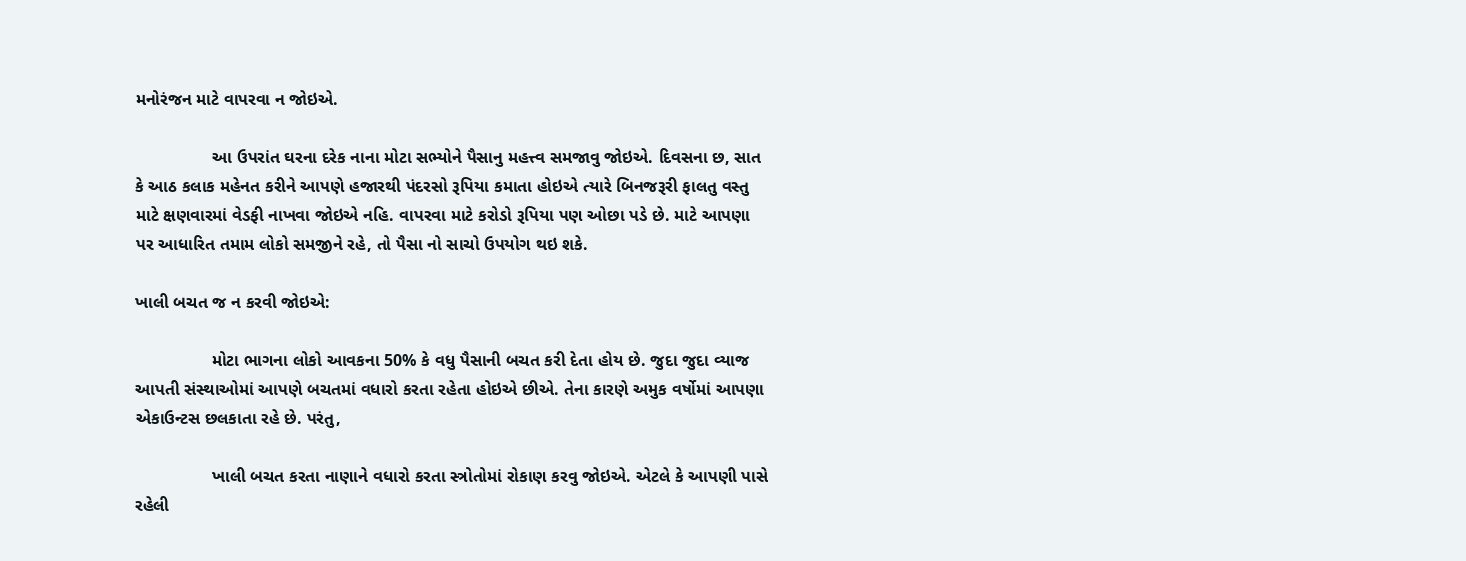મનોરંજન માટે વાપરવા ન જોઇએ.

                આ ઉપરાંત ઘરના દરેક નાના મોટા સભ્યોને પૈસાનુ મહત્ત્વ સમજાવુ જોઇએ. દિવસના છ, સાત કે આઠ કલાક મહેનત કરીને આપણે હજારથી પંદરસો રૂપિયા કમાતા હોઇએ ત્યારે બિનજરૂરી ફાલતુ વસ્તુ માટે ક્ષણવારમાં વેડફી નાખવા જોઇએ નહિ. વાપરવા માટે કરોડો રૂપિયા પણ ઓછા પડે છે. માટે આપણા પર આધારિત તમામ લોકો સમજીને રહે, તો પૈસા નો સાચો ઉપયોગ થઇ શકે.

ખાલી બચત જ ન કરવી જોઇએ:

                મોટા ભાગના લોકો આવકના 50% કે વધુ પૈસાની બચત કરી દેતા હોય છે. જુદા જુદા વ્યાજ આપતી સંસ્થાઓમાં આપણે બચતમાં વધારો કરતા રહેતા હોઇએ છીએ. તેના કારણે અમુક વર્ષોમાં આપણા એકાઉન્ટસ છલકાતા રહે છે. પરંતુ,

                ખાલી બચત કરતા નાણાને વધારો કરતા સ્ત્રોતોમાં રોકાણ કરવુ જોઇએ. એટલે કે આપણી પાસે રહેલી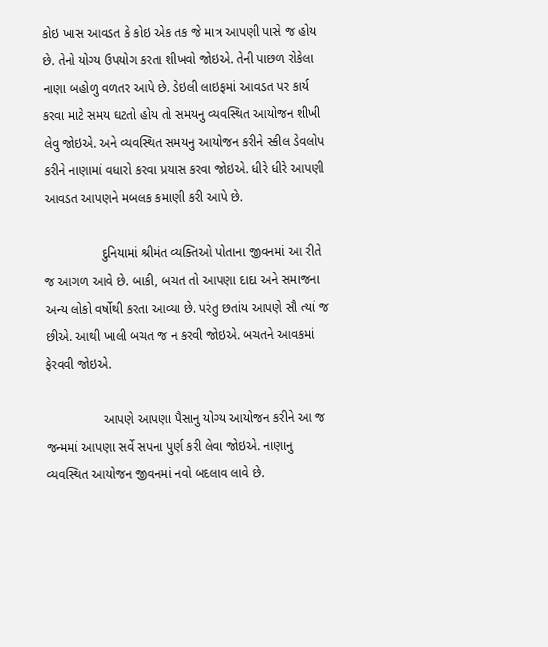કોઇ ખાસ આવડત કે કોઇ એક તક જે માત્ર આપણી પાસે જ હોય છે. તેનો યોગ્ય ઉપયોગ કરતા શીખવો જોઇએ. તેની પાછળ રોકેલા નાણા બહોળુ વળતર આપે છે. ડેઇલી લાઇફમાં આવડત પર કાર્ય કરવા માટે સમય ઘટતો હોય તો સમયનુ વ્યવસ્થિત આયોજન શીખી લેવુ જોઇએ. અને વ્યવસ્થિત સમયનુ આયોજન કરીને સ્કીલ ડેવલોપ કરીને નાણામાં વધારો કરવા પ્રયાસ કરવા જોઇએ. ધીરે ધીરે આપણી આવડત આપણને મબલક કમાણી કરી આપે છે.

                દુનિયામાં શ્રીમંત વ્યક્તિઓ પોતાના જીવનમાં આ રીતે જ આગળ આવે છે. બાકી, બચત તો આપણા દાદા અને સમાજના અન્ય લોકો વર્ષોથી કરતા આવ્યા છે. પરંતુ છતાંય આપણે સૌ ત્યાં જ છીએ. આથી ખાલી બચત જ ન કરવી જોઇએ. બચતને આવકમાં ફેરવવી જોઇએ.

                આપણે આપણા પૈસાનુ યોગ્ય આયોજન કરીને આ જ જન્મમાં આપણા સર્વે સપના પુર્ણ કરી લેવા જોઇએ. નાણાનુ વ્યવસ્થિત આયોજન જીવનમાં નવો બદલાવ લાવે છે.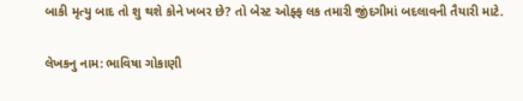બાકી મૃત્યુ બાદ તો શુ થશે કોને ખબર છે? તો બેસ્ટ ઓફ્ફ લક તમારી જીંદગીમાં બદલાવની તૈયારી માટે.

લેખકનુ નામ: ભાવિષા ગોકાણી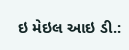ઇ મેઇલ આઇ ડી.: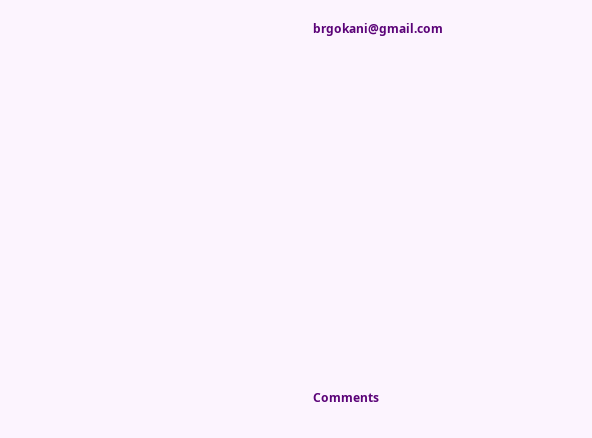brgokani@gmail.com














Comments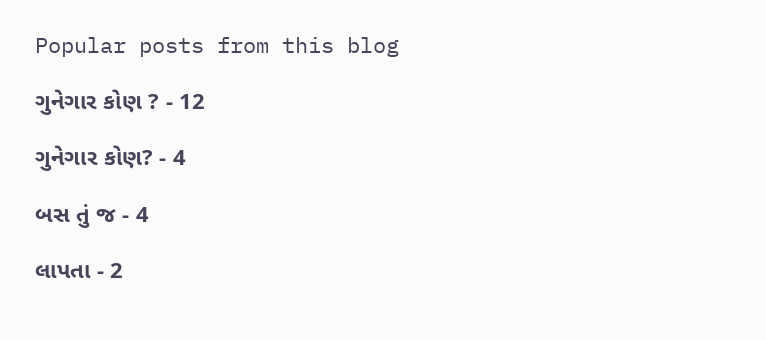Popular posts from this blog

ગુનેગાર કોણ ? - 12

ગુનેગાર કોણ? - 4

બસ તું જ - 4

લાપતા - 2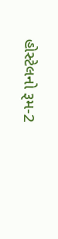હોસ્ટેલનો રૂમ-2